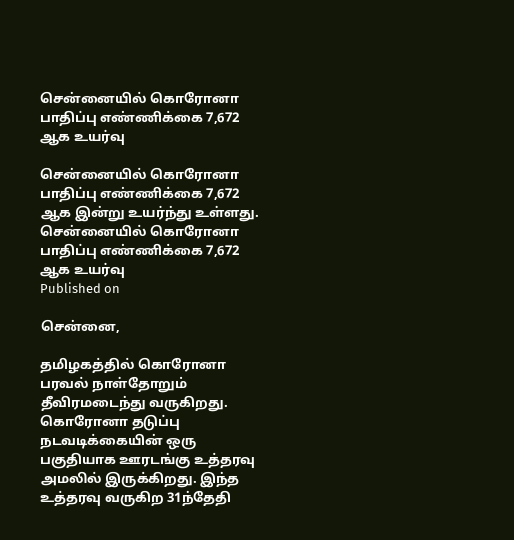சென்னையில் கொரோனா பாதிப்பு எண்ணிக்கை 7,672 ஆக உயர்வு

சென்னையில் கொரோனா பாதிப்பு எண்ணிக்கை 7,672 ஆக இன்று உயர்ந்து உள்ளது.
சென்னையில் கொரோனா பாதிப்பு எண்ணிக்கை 7,672 ஆக உயர்வு
Published on

சென்னை,

தமிழகத்தில் கொரோனா பரவல் நாள்தோறும் தீவிரமடைந்து வருகிறது. கொரோனா தடுப்பு நடவடிக்கையின் ஒரு பகுதியாக ஊரடங்கு உத்தரவு அமலில் இருக்கிறது. இந்த உத்தரவு வருகிற 31ந்தேதி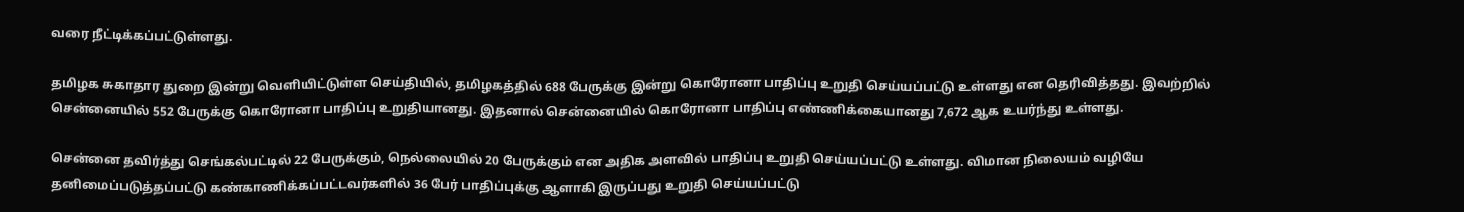வரை நீட்டிக்கப்பட்டுள்ளது.

தமிழக சுகாதார துறை இன்று வெளியிட்டுள்ள செய்தியில், தமிழகத்தில் 688 பேருக்கு இன்று கொரோனா பாதிப்பு உறுதி செய்யப்பட்டு உள்ளது என தெரிவித்தது. இவற்றில் சென்னையில் 552 பேருக்கு கொரோனா பாதிப்பு உறுதியானது. இதனால் சென்னையில் கொரோனா பாதிப்பு எண்ணிக்கையானது 7,672 ஆக உயர்ந்து உள்ளது.

சென்னை தவிர்த்து செங்கல்பட்டில் 22 பேருக்கும், நெல்லையில் 20 பேருக்கும் என அதிக அளவில் பாதிப்பு உறுதி செய்யப்பட்டு உள்ளது. விமான நிலையம் வழியே தனிமைப்படுத்தப்பட்டு கண்காணிக்கப்பட்டவர்களில் 36 பேர் பாதிப்புக்கு ஆளாகி இருப்பது உறுதி செய்யப்பட்டு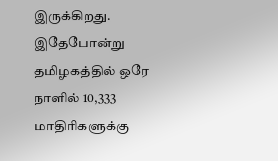இருக்கிறது. இதேபோன்று தமிழகத்தில் ஒரே நாளில் 10,333 மாதிரிகளுக்கு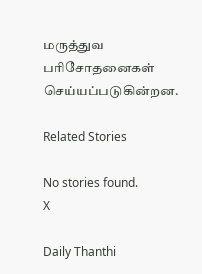மருத்துவ பரிசோதனைகள் செய்யப்படுகின்றன.

Related Stories

No stories found.
X

Daily Thanthi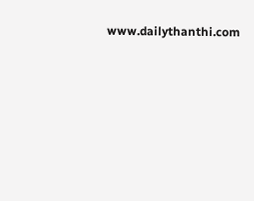www.dailythanthi.com